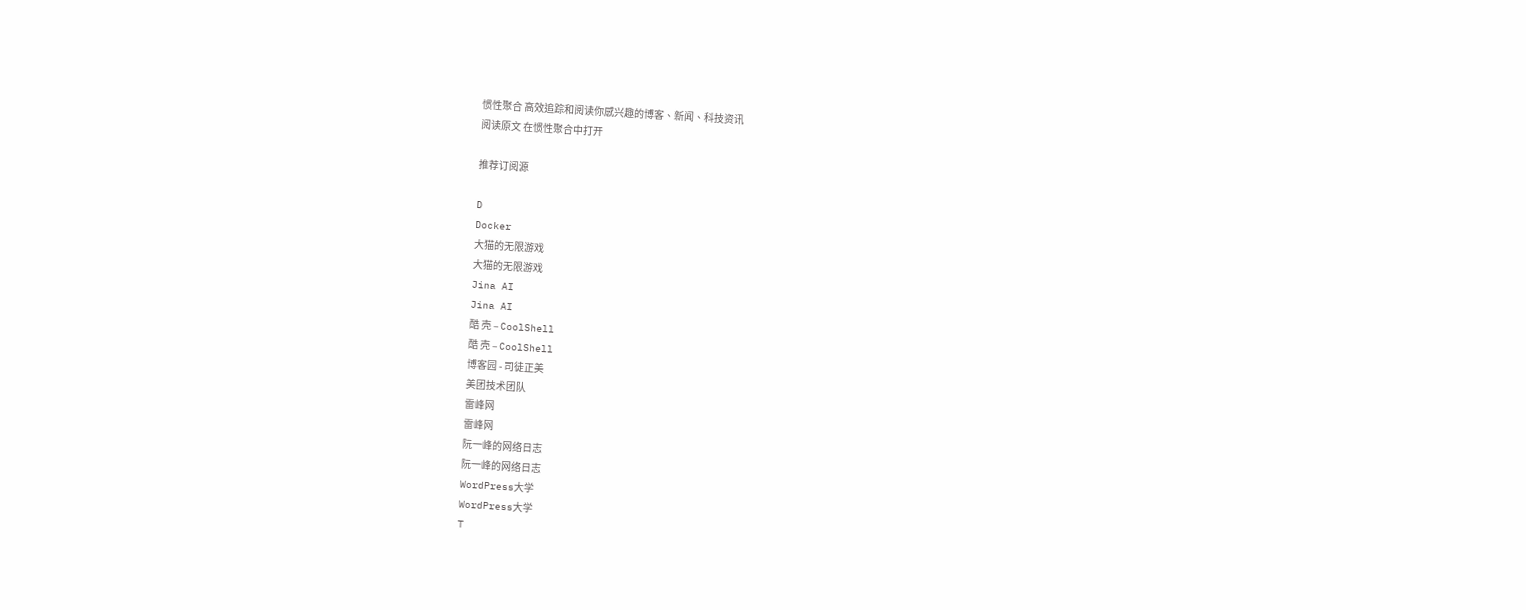惯性聚合 高效追踪和阅读你感兴趣的博客、新闻、科技资讯
阅读原文 在惯性聚合中打开

推荐订阅源

D
Docker
大猫的无限游戏
大猫的无限游戏
Jina AI
Jina AI
酷 壳 – CoolShell
酷 壳 – CoolShell
博客园 - 司徒正美
美团技术团队
雷峰网
雷峰网
阮一峰的网络日志
阮一峰的网络日志
WordPress大学
WordPress大学
T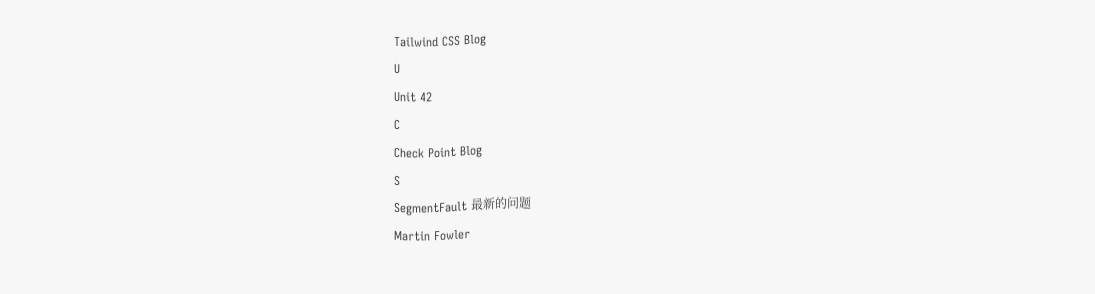Tailwind CSS Blog
U
Unit 42
C
Check Point Blog
S
SegmentFault 最新的问题
Martin Fowler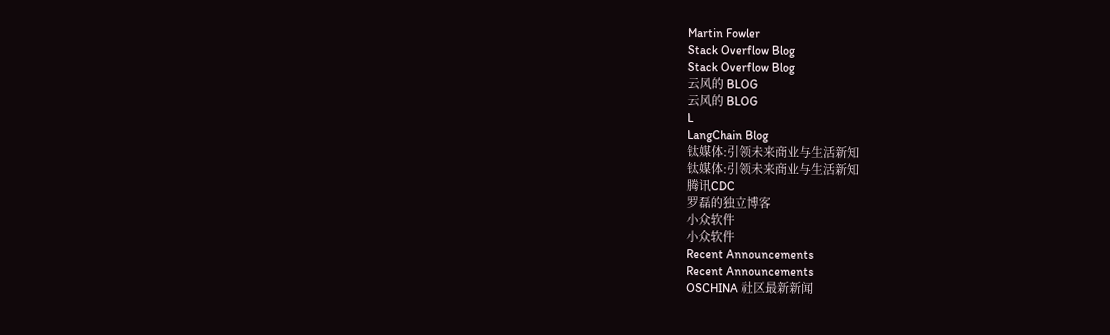Martin Fowler
Stack Overflow Blog
Stack Overflow Blog
云风的 BLOG
云风的 BLOG
L
LangChain Blog
钛媒体:引领未来商业与生活新知
钛媒体:引领未来商业与生活新知
腾讯CDC
罗磊的独立博客
小众软件
小众软件
Recent Announcements
Recent Announcements
OSCHINA 社区最新新闻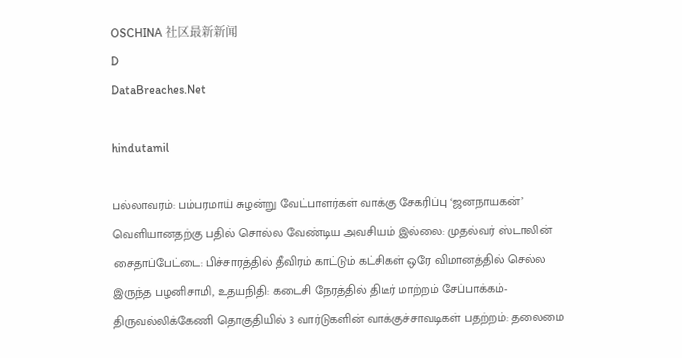OSCHINA 社区最新新闻
D
DataBreaches.Net

hindutamil

பல்லாவரம்: பம்பரமாய் சுழன்று வேட்பாளர்கள் வாக்கு சேகரிப்பு ‘ஜனநாயகன்’ வெளியானதற்கு பதில் சொல்ல வேண்டிய அவசியம் இல்லை: முதல்வர் ஸ்டாலின் சைதாப்பேட்டை: பிச்சாரத்தில் தீவிரம் காட்டும் கட்சிகள் ஒரே விமானத்தில் செல்ல இருந்த பழனிசாமி, உதயநிதி: கடைசி நேரத்தில் திடீர் மாற்றம் சேப்பாக்கம்-திருவல்லிக்கேணி தொகுதியில் 3 வார்டுகளின் வாக்குச்சாவடிகள் பதற்றம்: தலைமை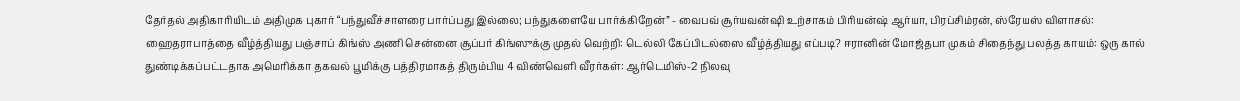தேர்தல் அதிகாரியிடம் அதிமுக புகார் “பந்துவீச்சாளரை பார்ப்பது இல்லை; பந்துகளையே பார்க்கிறேன்” - வைபவ் சூர்யவன்ஷி உற்சாகம் பிரியன்ஷ் ஆர்யா, பிரப்சிம்ரன், ஸ்ரேயஸ் விளாசல்: ஹைதராபாத்தை வீழ்த்தியது பஞ்சாப் கிங்ஸ் அணி சென்னை சூப்பர் கிங்ஸுக்கு முதல் வெற்றி: டெல்லி கேப்பிடல்ஸை வீழ்த்தியது எப்படி? ஈரானின் மோஜ்தபா முகம் சிதைந்து பலத்த காயம்: ஒரு கால் துண்டிக்கப்பட்டதாக அமெரிக்கா தகவல் பூமிக்கு பத்திரமாகத் திரும்பிய 4 விண்வெளி வீரர்கள்: ஆர்டெமிஸ்-2 நிலவு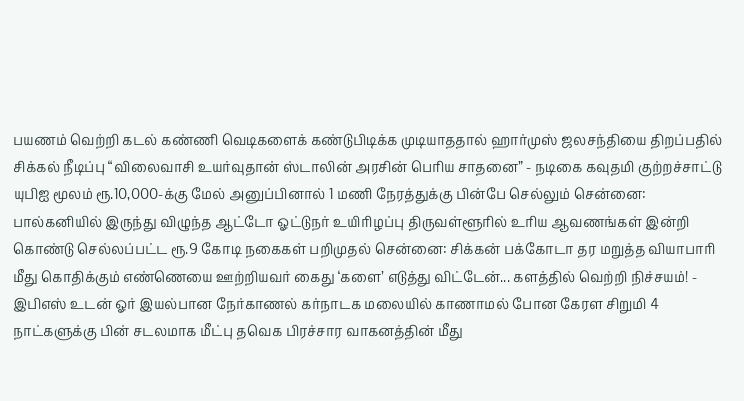பயணம் வெற்றி கடல் கண்ணி வெடிகளைக் கண்டுபிடிக்க முடியாததால் ஹார்முஸ் ஜலசந்தியை திறப்பதில் சிக்கல் நீடிப்பு “விலைவாசி உயர்வுதான் ஸ்டாலின் அரசின் பெரிய சாதனை” - நடிகை கவுதமி குற்றச்சாட்டு யுபிஐ மூலம் ரூ.10,000-க்கு மேல் அனுப்பினால் 1 மணி நேரத்துக்கு பின்பே செல்லும் சென்னை: பால்கனியில் இருந்து விழுந்த ஆட்டோ ஓட்டுநர் உயிரிழப்பு திருவள்ளூரில் உரிய ஆவணங்கள் இன்றி கொண்டு செல்லப்பட்ட ரூ.9 கோடி நகைகள் பறிமுதல் சென்னை: சிக்கன் பக்கோடா தர மறுத்த வியாபாரி மீது கொதிக்கும் எண்ணெயை ஊற்றியவர் கைது ‘களை’ எடுத்து விட்டேன்... களத்தில் வெற்றி நிச்சயம்! - இபிஎஸ் உடன் ஓர் இயல்பான நேர்காணல் கர்நாடக மலையில் காணாமல் போன கேரள சிறுமி 4 நாட்களுக்கு பின் சடலமாக மீட்பு தவெக பிரச்சார வாகனத்தின் மீது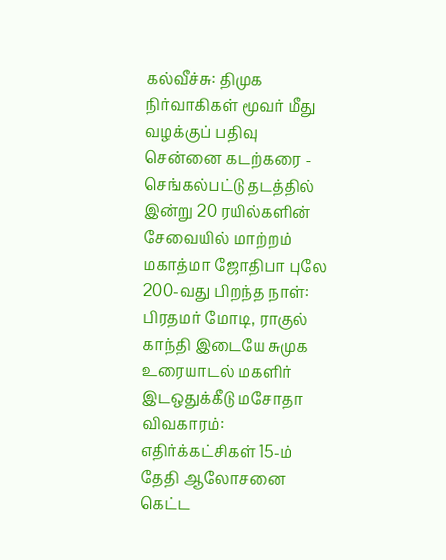கல்வீச்சு: திமுக நிர்வாகிகள் மூவர் மீது வழக்குப் பதிவு சென்னை கடற்கரை - செங்கல்பட்டு தடத்தில் இன்று 20 ரயில்களின் சேவையில் மாற்றம் மகாத்மா ஜோதிபா புலே 200-வது பிறந்த நாள்: பிரதமர் மோடி, ராகுல் காந்தி இடையே சுமுக உரையாடல் மகளிர் இடஒதுக்கீடு மசோதா விவகாரம்: எதிர்க்கட்சிகள் 15-ம் தேதி ஆலோசனை கெட்ட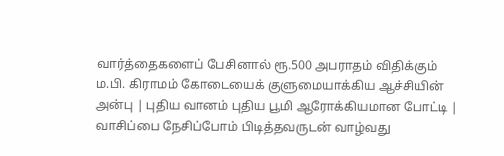வார்த்தைகளைப் பேசினால் ரூ.500 அபராதம் விதிக்கும் ம.பி. கிராமம் கோடையைக் குளுமையாக்கிய ஆச்சியின் அன்பு | புதிய வானம் புதிய பூமி ஆரோக்கியமான போட்டி | வாசிப்பை நேசிப்போம் பிடித்தவருடன் வாழ்வது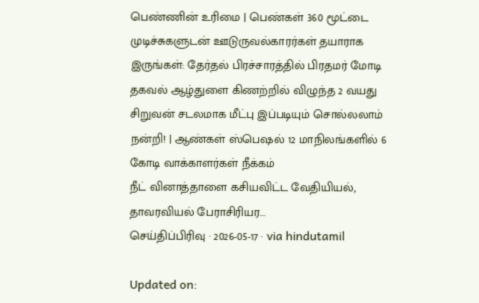பெண்ணின் உரிமை | பெண்கள் 360 மூட்டை முடிச்சுகளுடன் ஊடுருவல்காரர்கள் தயாராக இருங்கள்: தேர்தல் பிரச்சாரத்தில் பிரதமர் மோடி தகவல் ஆழ்துளை கிணற்றில் விழுந்த 2 வயது சிறுவன் சடலமாக மீட்பு இப்படியும் சொல்லலாம் நன்றி! | ஆண்கள் ஸ்பெஷல் 12 மாநிலங்களில் 6 கோடி வாக்காளர்கள் நீக்கம்
நீட் வினாத்தாளை கசியவிட்ட வேதியியல், தாவரவியல் பேராசிரியர...
செய்திப்பிரிவு · 2026-05-17 · via hindutamil

Updated on: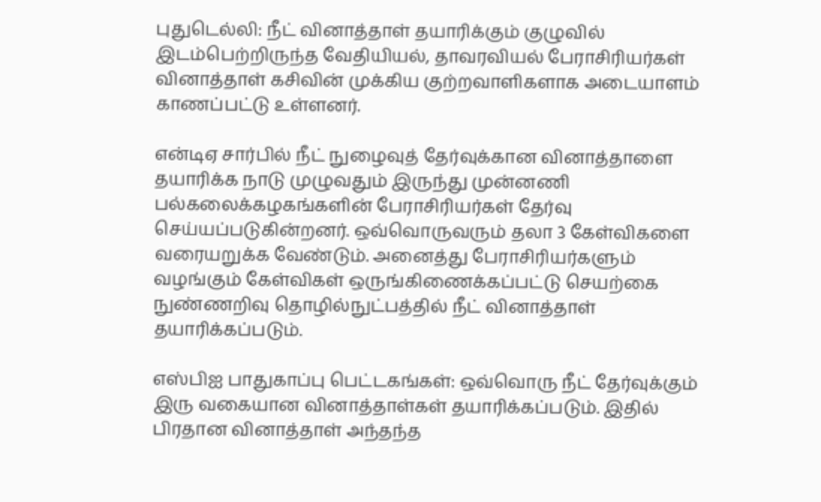புதுடெல்லி: நீட் வினாத்தாள் தயாரிக்கும் குழுவில் இடம்பெற்றிருந்த வேதியியல், தாவரவியல் பேராசிரியர்கள் வினாத்தாள் கசிவின் முக்கிய குற்றவாளிகளாக அடையாளம் காணப்பட்டு உள்ளனர்.

என்டிஏ சார்பில் நீட் நுழைவுத் தேர்வுக்கான வினாத்தாளை தயாரிக்க நாடு முழுவதும் இருந்து முன்னணி பல்கலைக்கழகங்களின் பேராசிரியர்கள் தேர்வு செய்யப்படுகின்றனர். ஒவ்வொருவரும் தலா 3 கேள்விகளை வரையறுக்க வேண்டும். அனைத்து பேராசிரியர்களும் வழங்கும் கேள்விகள் ஒருங்கிணைக்கப்பட்டு செயற்கை நுண்ணறிவு தொழில்நுட்பத்தில் நீட் வினாத்தாள் தயாரிக்கப்படும்.

எஸ்பிஐ பாதுகாப்பு பெட்டகங்கள்: ஒவ்வொரு நீட் தேர்வுக்கும் இரு வகையான வினாத்தாள்கள் தயாரிக்கப்படும். இதில் பிரதான வினாத்தாள் அந்தந்த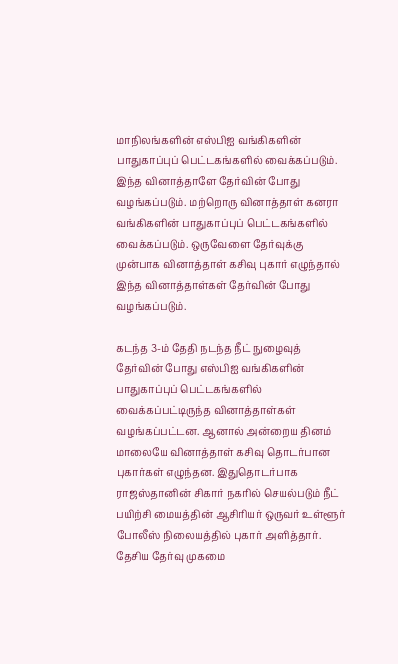மாநிலங்களின் எஸ்பிஐ வங்கிகளின் பாதுகாப்புப் பெட்டகங்களில் வைக்கப்படும். இந்த வினாத்தாளே தேர்வின் போது வழங்கப்படும். மற்றொரு வினாத்தாள் கனரா வங்கிகளின் பாதுகாப்புப் பெட்டகங்களில் வைக்கப்படும். ஒருவேளை தேர்வுக்கு முன்பாக வினாத்தாள் கசிவு புகார் எழுந்தால் இந்த வினாத்தாள்கள் தேர்வின் போது வழங்கப்படும்.

கடந்த 3-ம் தேதி நடந்த நீட் நுழைவுத் தேர்வின் போது எஸ்பிஐ வங்கிகளின் பாதுகாப்புப் பெட்டகங்களில் வைக்கப்பட்டிருந்த வினாத்தாள்கள் வழங்கப்பட்டன. ஆனால் அன்றைய தினம் மாலையே வினாத்தாள் கசிவு தொடர்பான புகார்கள் எழுந்தன. இதுதொடர்பாக ராஜஸ்தானின் சிகார் நகரில் செயல்படும் நீட் பயிற்சி மையத்தின் ஆசிரியர் ஒருவர் உள்ளூர் போலீஸ் நிலையத்தில் புகார் அளித்தார். தேசிய தேர்வு முகமை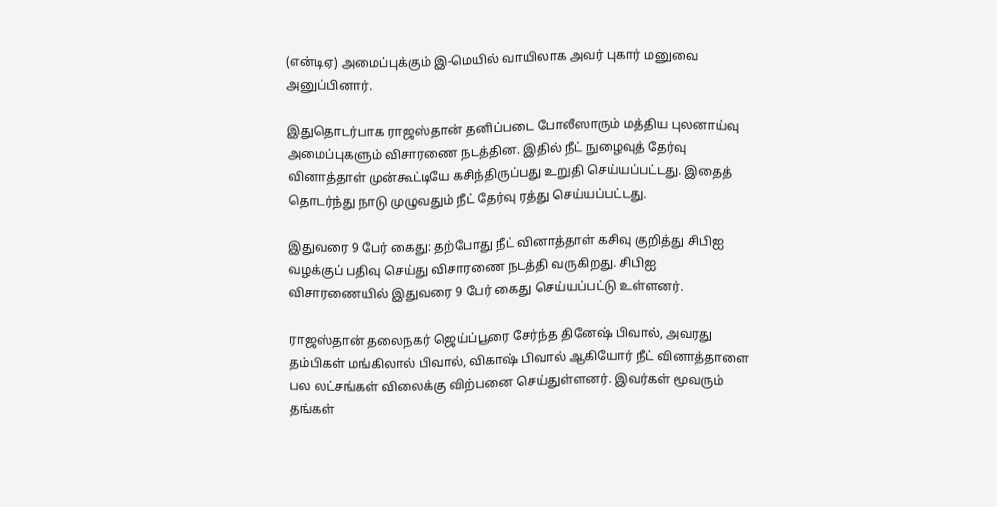(என்டிஏ) அமைப்புக்கும் இ-மெயில் வாயிலாக அவர் புகார் மனுவை அனுப்பினார்.

இதுதொடர்பாக ராஜஸ்தான் தனிப்படை போலீஸாரும் மத்திய புலனாய்வு அமைப்புகளும் விசாரணை நடத்தின. இதில் நீட் நுழைவுத் தேர்வு வினாத்தாள் முன்கூட்டியே கசிந்திருப்பது உறுதி செய்யப்பட்டது. இதைத் தொடர்ந்து நாடு முழுவதும் நீட் தேர்வு ரத்து செய்யப்பட்டது.

இதுவரை 9 பேர் கைது: தற்போது நீட் வினாத்தாள் கசிவு குறித்து சிபிஐ வழக்குப் பதிவு செய்து விசாரணை நடத்தி வருகிறது. சிபிஐ விசாரணையில் இதுவரை 9 பேர் கைது செய்யப்பட்டு உள்ளனர்.

ராஜஸ்தான் தலைநகர் ஜெய்ப்பூரை சேர்ந்த தினேஷ் பிவால், அவரது தம்பிகள் மங்கிலால் பிவால், விகாஷ் பிவால் ஆகியோர் நீட் வினாத்தாளை பல லட்சங்கள் விலைக்கு விற்பனை செய்துள்ளனர். இவர்கள் மூவரும் தங்கள்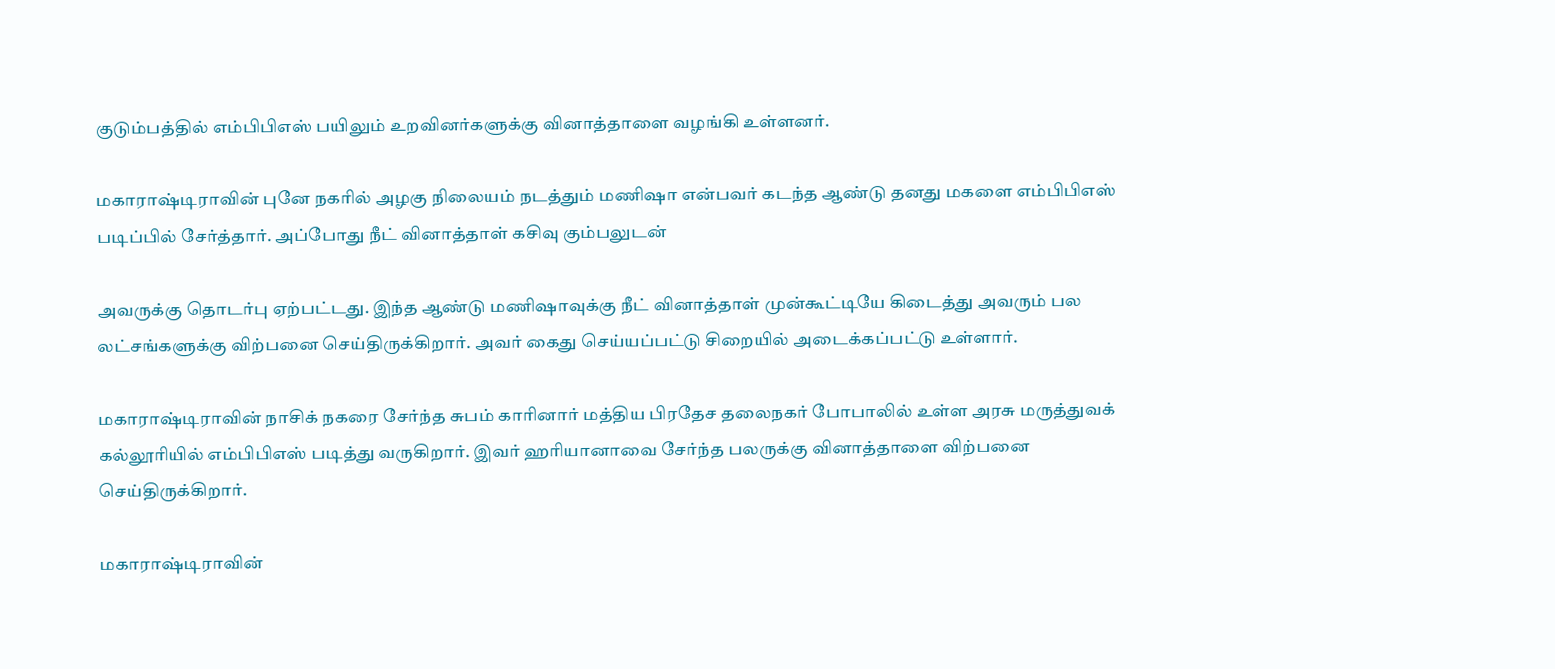குடும்பத்தில் எம்பிபிஎஸ் பயிலும் உறவினர்களுக்கு வினாத்தாளை வழங்கி உள்ளனர்.

மகாராஷ்டிராவின் புனே நகரில் அழகு நிலையம் நடத்தும் மணிஷா என்பவர் கடந்த ஆண்டு தனது மகளை எம்பிபிஎஸ் படிப்பில் சேர்த்தார். அப்போது நீட் வினாத்தாள் கசிவு கும்பலுடன்

அவருக்கு தொடர்பு ஏற்பட்டது. இந்த ஆண்டு மணிஷாவுக்கு நீட் வினாத்தாள் முன்கூட்டியே கிடைத்து அவரும் பல லட்சங்களுக்கு விற்பனை செய்திருக்கிறார். அவர் கைது செய்யப்பட்டு சிறையில் அடைக்கப்பட்டு உள்ளார்.

மகாராஷ்டிராவின் நாசிக் நகரை சேர்ந்த சுபம் காரினார் மத்திய பிரதேச தலைநகர் போபாலில் உள்ள அரசு மருத்துவக் கல்லூரியில் எம்பிபிஎஸ் படித்து வருகிறார். இவர் ஹரியானாவை சேர்ந்த பலருக்கு வினாத்தாளை விற்பனை செய்திருக்கிறார்.

மகாராஷ்டிராவின்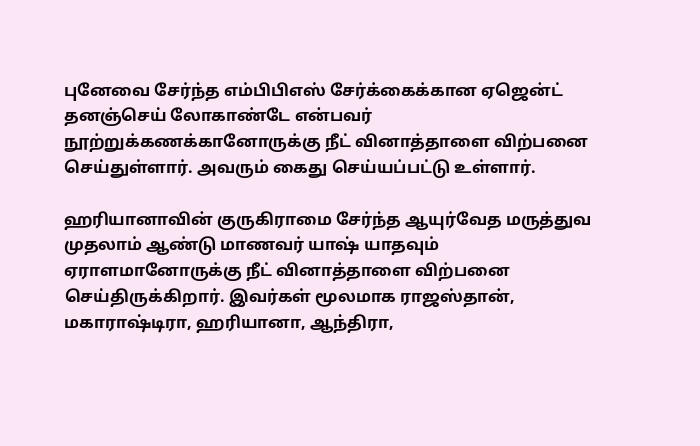புனேவை சேர்ந்த எம்பிபிஎஸ் சேர்க்கைக்கான ஏஜென்ட் தனஞ்செய் லோகாண்டே என்பவர் நூற்றுக்கணக்கானோருக்கு நீட் வினாத்தாளை விற்பனை செய்துள்ளார். அவரும் கைது செய்யப்பட்டு உள்ளார்.

ஹரியானாவின் குருகிராமை சேர்ந்த ஆயுர்வேத மருத்துவ முதலாம் ஆண்டு மாணவர் யாஷ் யாதவும் ஏராளமானோருக்கு நீட் வினாத்தாளை விற்பனை செய்திருக்கிறார். இவர்கள் மூலமாக ராஜஸ்தான், மகாராஷ்டிரா, ஹரியானா, ஆந்திரா,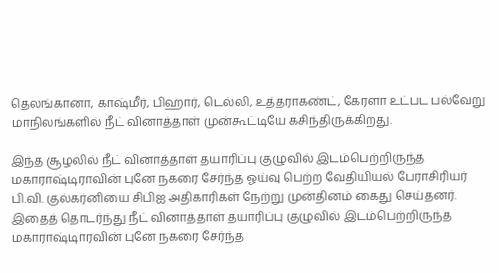தெலங்கானா, காஷ்மீர், பிஹார், டெல்லி, உத்தராகண்ட், கேரளா உட்பட பல்வேறு மாநிலங்களில் நீட் வினாத்தாள் முன்கூட்டியே கசிந்திருக்கிறது.

இந்த சூழலில் நீட் வினாத்தாள் தயாரிப்பு குழுவில் இடம்பெற்றிருந்த மகாராஷ்டிராவின் புனே நகரை சேர்ந்த ஓய்வு பெற்ற வேதியியல் பேராசிரியர் பி.வி. குல்கர்னியை சிபிஐ அதிகாரிகள் நேற்று முன்தினம் கைது செய்தனர். இதைத் தொடர்ந்து நீட் வினாத்தாள் தயாரிப்பு குழுவில் இடம்பெற்றிருந்த மகாராஷ்டிாரவின் புனே நகரை சேர்ந்த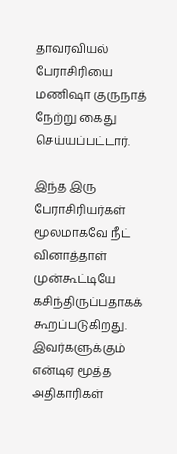தாவரவியல் பேராசிரியை மணிஷா குருநாத் நேற்று கைது செய்யப்பட்டார்.

இந்த இரு பேராசிரியர்கள் மூலமாகவே நீட் வினாத்தாள் முன்கூட்டியே கசிந்திருப்பதாகக் கூறப்படுகிறது. இவர்களுக்கும் என்டிஏ மூத்த அதிகாரிகள்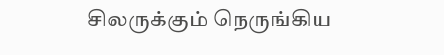சிலருக்கும் நெருங்கிய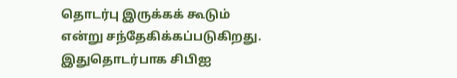தொடர்பு இருக்கக் கூடும் என்று சந்தேகிக்கப்படுகிறது. இதுதொடர்பாக சிபிஐ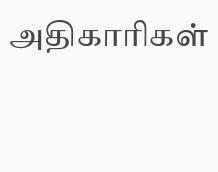அதிகாரிகள்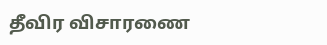தீவிர விசாரணை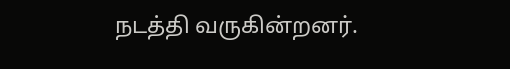நடத்தி வருகின்றனர்.